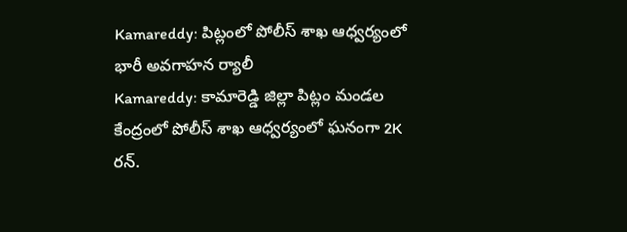Kamareddy: పిట్లంలో పోలీస్ శాఖ ఆధ్వర్యంలో భారీ అవగాహన ర్యాలీ
Kamareddy: కామారెడ్డి జిల్లా పిట్లం మండల కేంద్రంలో పోలీస్ శాఖ ఆధ్వర్యంలో ఘనంగా 2K రన్.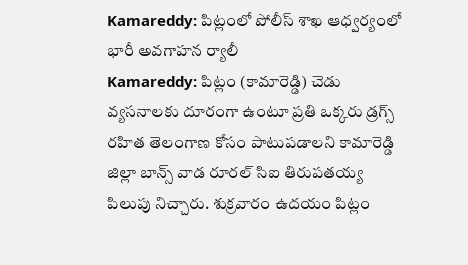Kamareddy: పిట్లంలో పోలీస్ శాఖ ఆధ్వర్యంలో భారీ అవగాహన ర్యాలీ
Kamareddy: పిట్లం (కామారెడ్డి) చెడు వ్యసనాలకు దూరంగా ఉంటూ ప్రతి ఒక్కరు డ్రగ్స్ రహిత తెలంగాణ కోసం పాటుపడాలని కామారెడ్డి జిల్లా బాన్స్ వాడ రూరల్ సిఐ తిరుపతయ్య పిలుపు నిచ్చారు. శుక్రవారం ఉదయం పిట్లం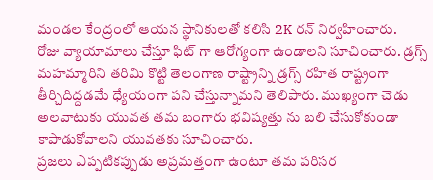మండల కేంద్రంలో ఆయన స్థానికులతో కలిసి 2K రన్ నిర్వహించారు.
రోజు వ్యాయామాలు చేస్తూ ఫిట్ గా ఆరోగ్యంగా ఉండాలని సూచించారు. డ్రగ్స్ మహమ్మారిని తరిమి కొట్టి తెలంగాణ రాష్ట్రాన్ని డ్రగ్స్ రహిత రాష్ట్రంగా తీర్చిదిద్దడమే ధ్యేయంగా పని చేస్తున్నామని తెలిపారు. ముఖ్యంగా చెడు అలవాటుకు యువత తమ బంగారు భవిష్యత్తు ను బలి చేసుకోకుండా కాపాడుకోవాలని యువతకు సూచించారు.
ప్రజలు ఎప్పటికప్పుడు అప్రమత్తంగా ఉంటూ తమ పరిసర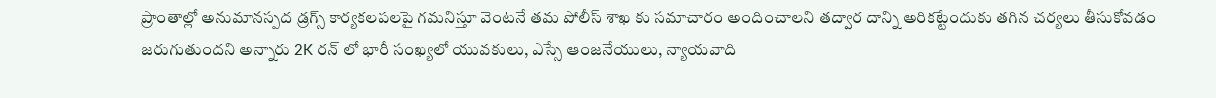ప్రాంతాల్లో అనుమానస్పద డ్రగ్స్ కార్యకలపలపై గమనిస్తూ వెంటనే తమ పోలీస్ శాఖ కు సమాచారం అందించాలని తద్వార దాన్ని అరికట్టేందుకు తగిన చర్యలు తీసుకోవడం జరుగుతుందని అన్నారు 2K రన్ లో భారీ సంఖ్యలో యువకులు, ఎస్సే ఆంజనేయులు, న్యాయవాది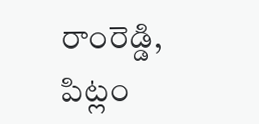రాంరెడ్డి, పిట్లం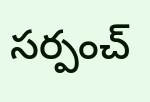సర్పంచ్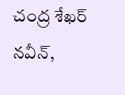చంద్ర శేఖర్ నవీన్,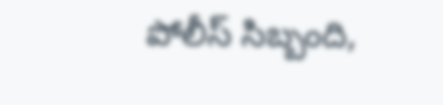పోలీస్ సిబ్బంది,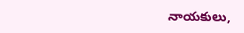నాయకులు,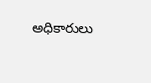అధికారులు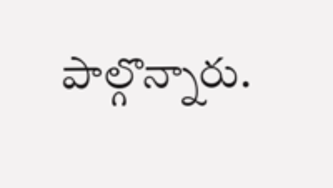పాల్గొన్నారు.